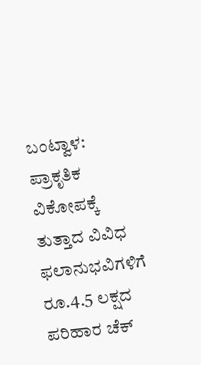ಬಂಟ್ವಾಳ: ಪ್ರಾಕೃತಿಕ ವಿಕೋಪಕ್ಕೆ ತುತ್ತಾದ ವಿವಿಧ ಫಲಾನುಭವಿಗಳಿಗೆ ರೂ.4.5 ಲಕ್ಷದ ಪರಿಹಾರ ಚೆಕ್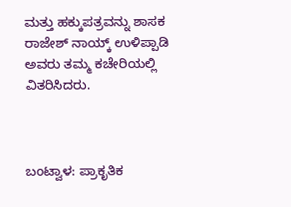ಮತ್ತು ಹಕ್ಕುಪತ್ರವನ್ನು ಶಾಸಕ ರಾಜೇಶ್ ನಾಯ್ಕ್ ಉಳಿಪ್ಪಾಡಿ ಅವರು ತಮ್ಮ ಕಚೇರಿಯಲ್ಲಿ ವಿತರಿಸಿದರು.



ಬಂಟ್ವಾಳ: ಪ್ರಾಕೃತಿಕ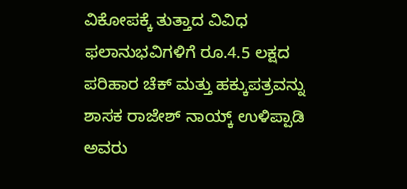ವಿಕೋಪಕ್ಕೆ ತುತ್ತಾದ ವಿವಿಧ ಫಲಾನುಭವಿಗಳಿಗೆ ರೂ.4.5 ಲಕ್ಷದ ಪರಿಹಾರ ಚೆಕ್ ಮತ್ತು ಹಕ್ಕುಪತ್ರವನ್ನು ಶಾಸಕ ರಾಜೇಶ್ ನಾಯ್ಕ್ ಉಳಿಪ್ಪಾಡಿ ಅವರು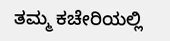ತಮ್ಮ ಕಚೇರಿಯಲ್ಲಿ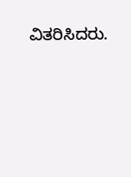ವಿತರಿಸಿದರು.